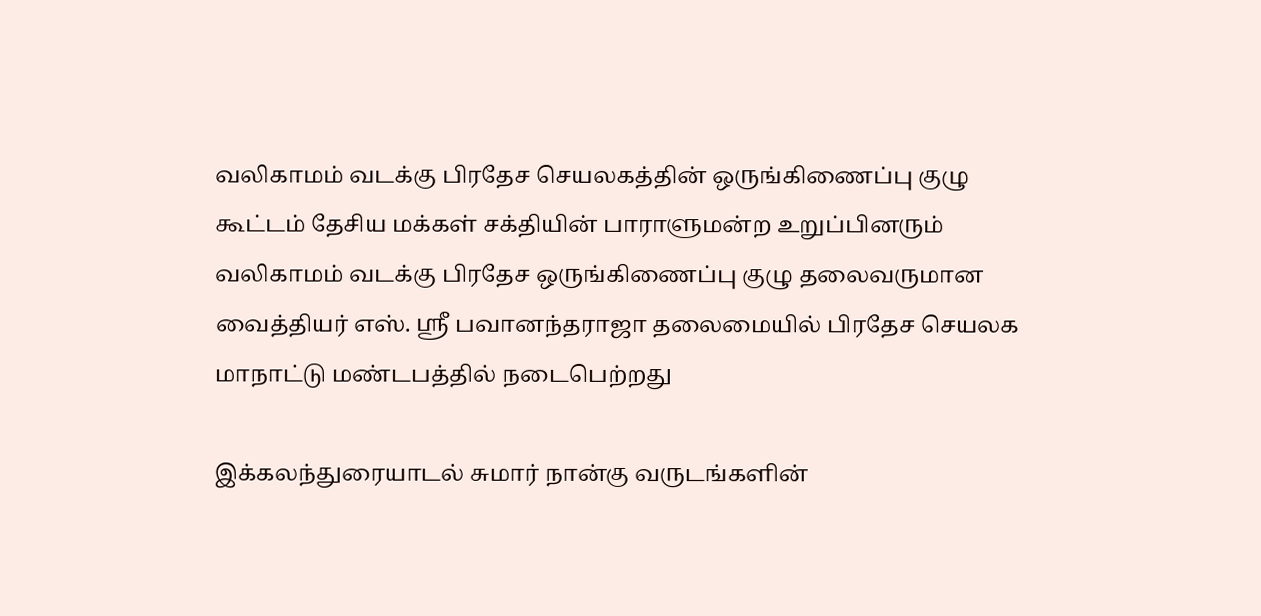வலிகாமம் வடக்கு பிரதேச செயலகத்தின் ஒருங்கிணைப்பு குழு கூட்டம் தேசிய மக்கள் சக்தியின் பாராளுமன்ற உறுப்பினரும் வலிகாமம் வடக்கு பிரதேச ஒருங்கிணைப்பு குழு தலைவருமான வைத்தியர் எஸ். ஸ்ரீ பவானந்தராஜா தலைமையில் பிரதேச செயலக மாநாட்டு மண்டபத்தில் நடைபெற்றது

இக்கலந்துரையாடல் சுமார் நான்கு வருடங்களின்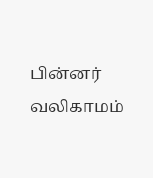பின்னர் வலிகாமம்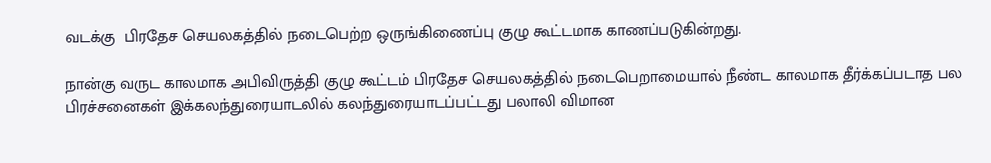வடக்கு  பிரதேச செயலகத்தில் நடைபெற்ற ஒருங்கிணைப்பு குழு கூட்டமாக காணப்படுகின்றது.

நான்கு வருட காலமாக அபிவிருத்தி குழு கூட்டம் பிரதேச செயலகத்தில் நடைபெறாமையால் நீண்ட காலமாக தீர்க்கப்படாத பல பிரச்சனைகள் இக்கலந்துரையாடலில் கலந்துரையாடப்பட்டது பலாலி விமான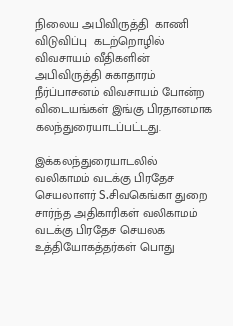நிலைய அபிவிருத்தி  காணி  விடுவிப்பு  கடற்றொழில்  விவசாயம் வீதிகளின் அபிவிருத்தி சுகாதாரம் நீர்ப்பாசனம் விவசாயம் போன்ற விடையங்கள் இங்கு பிரதானமாக கலந்துரையாடப்பட்டது.

இக்கலந்துரையாடலில் வலிகாமம் வடக்கு பிரதேச செயலாளர் S.சிவகெங்கா துறை சார்ந்த அதிகாரிகள் வலிகாமம் வடக்கு பிரதேச செயலக உத்தியோகத்தர்கள் பொது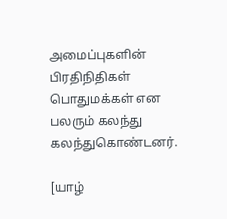அமைப்புகளின் பிரதிநிதிகள் பொதுமக்கள் என பலரும் கலந்து கலந்துகொண்டனர்.

[யாழ்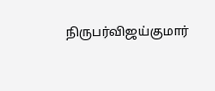நிருபர்விஜய்குமார்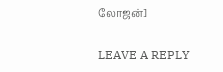லோஜன்]

LEAVE A REPLY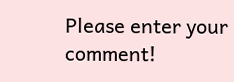Please enter your comment!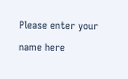Please enter your name here